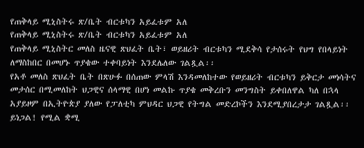የጠቅላይ ሚኒስትሩ ጽ/ቤት ብርቱካን አይፈቱም አለ
የጠቅላይ ሚኒስትሩ ጽ/ቤት ብርቱካን አይፈቱም አለ
የጠቅላይ ሚኒስትር መለስ ዜናዊ ጽህፈት ቤት፣ ወይዘሪት ብርቱካን ሚደቅሳ የታሰሩት የህግ የበላይነት ለማስከበር በመሆኑ ጥያቄው ተቀባይነት እንደሌለው ገልጿል፡፡
የአቶ መለስ ጽህፈት ቤት በጽሁፉ በሰጠው ምላሽ እንዳመለከተው የወይዘሪት ብርቱካን ይቅርታ መነሳትና መታሰር በሚመለከት ህጋዊና ሰላማዊ በሆነ መልኩ ጥያቄ መቅረቡን መንግስት ይቀበለዋል ካለ በኋላ አያይዞም በኢትዮጵያ ያለው የፓለቲካ ምህዳር ህጋዊ የትግል መድረኮችን እንደሚያበረታታ ገልጿል፡፡ ይነጋል! የሚል ቋሚ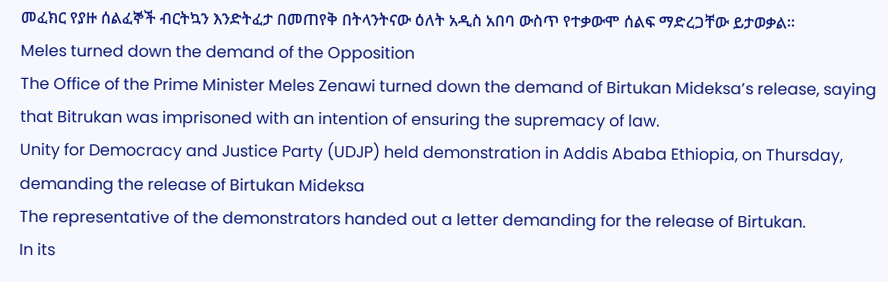መፈክር የያዙ ሰልፈኞች ብርትኳን እንድትፈታ በመጠየቅ በትላንትናው ዕለት አዲስ አበባ ውስጥ የተቃውሞ ሰልፍ ማድረጋቸው ይታወቃል።
Meles turned down the demand of the Opposition
The Office of the Prime Minister Meles Zenawi turned down the demand of Birtukan Mideksa’s release, saying that Bitrukan was imprisoned with an intention of ensuring the supremacy of law.
Unity for Democracy and Justice Party (UDJP) held demonstration in Addis Ababa Ethiopia, on Thursday, demanding the release of Birtukan Mideksa
The representative of the demonstrators handed out a letter demanding for the release of Birtukan.
In its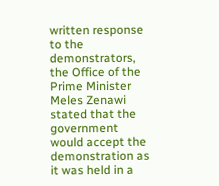written response to the demonstrators, the Office of the Prime Minister Meles Zenawi stated that the government would accept the demonstration as it was held in a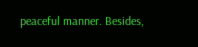peaceful manner. Besides,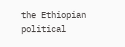the Ethiopian political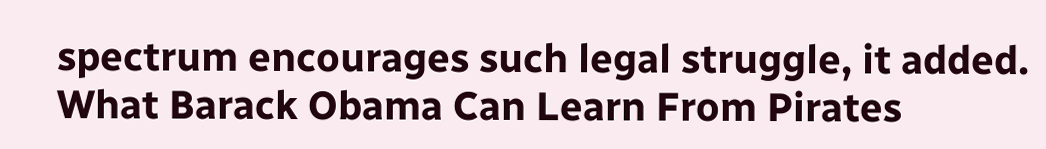spectrum encourages such legal struggle, it added.
What Barack Obama Can Learn From Pirates